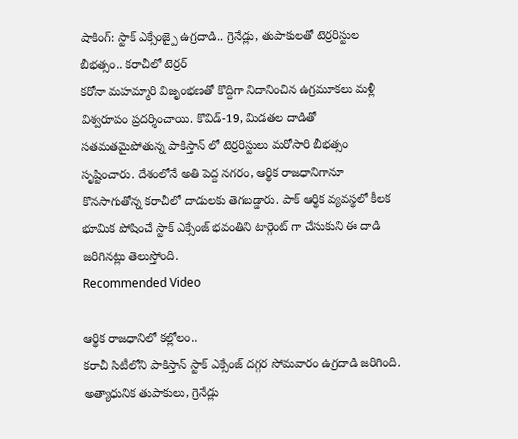షాకింగ్: స్టాక్ ఎక్సేంజ్పై ఉగ్రదాడి.. గ్రెనేడ్లు, తుపాకులతో టెర్రరిస్టుల బీభత్సం.. కరాచీలో టెర్రర్
కరోనా మహమ్మారి విజృంభణతో కొద్దిగా నిదానించిన ఉగ్రమూకలు మళ్లీ విశ్వరూపం ప్రదర్శించాయి. కొవిడ్-19, మిడతల దాడితో సతమతమైపోతున్న పాకిస్తాన్ లో టెర్రరిస్టులు మరోసారి బీభత్సం సృష్టించారు. దేశంలోనే అతి పెద్ద నగరం, ఆర్థిక రాజధానిగానూ కొనసాగుతోన్న కరాచీలో దాడులకు తెగబడ్డారు. పాక్ ఆర్థిక వ్యవస్థలో కీలక భూమిక పోషించే స్టాక్ ఎక్సేంజ్ భవంతిని టార్గెంట్ గా చేసుకుని ఈ దాడి జరిగినట్లు తెలుస్తోంది.
Recommended Video

ఆర్థిక రాజధానిలో కల్లోలం..
కరాచీ సిటీలోని పాకిస్తాన్ స్టాక్ ఎక్సేంజ్ దగ్గర సోమవారం ఉగ్రదాడి జరిగింది. అత్యాధునిక తుపాకులు, గ్రెనేడ్లు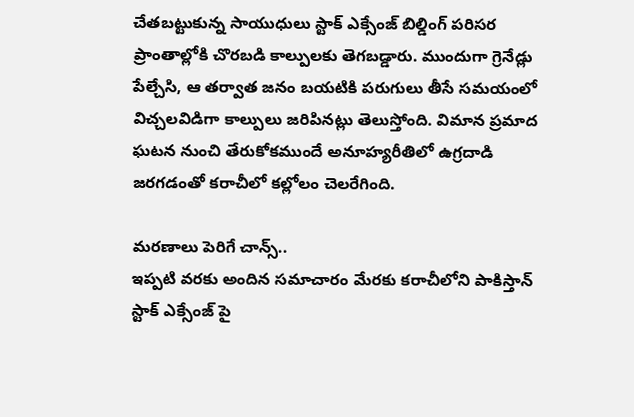చేతబట్టుకున్న సాయుధులు స్టాక్ ఎక్సేంజ్ బిల్డింగ్ పరిసర ప్రాంతాల్లోకి చొరబడి కాల్పులకు తెగబడ్డారు. ముందుగా గ్రెనేడ్లు పేల్చేసి, ఆ తర్వాత జనం బయటికి పరుగులు తీసే సమయంలో విచ్చలవిడిగా కాల్పులు జరిపినట్లు తెలుస్తోంది. విమాన ప్రమాద ఘటన నుంచి తేరుకోకముందే అనూహ్యరీతిలో ఉగ్రదాడి జరగడంతో కరాచీలో కల్లోలం చెలరేగింది.

మరణాలు పెరిగే చాన్స్..
ఇప్పటి వరకు అందిన సమాచారం మేరకు కరాచీలోని పాకిస్తాన్ స్టాక్ ఎక్సేంజ్ పై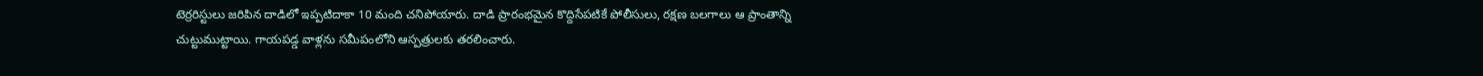టెర్రరిస్టులు జరిపిన దాడిలో ఇప్పటిదాకా 10 మంది చనిపోయారు. దాడి ప్రారంభమైన కొద్దిసేపటికే పోలీసులు, రక్షణ బలగాలు ఆ ప్రాంతాన్ని చుట్టుముట్టాయి. గాయపడ్డ వాళ్లను సమీపంలోని ఆస్పత్రులకు తరలించారు.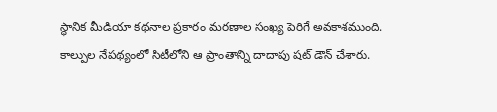స్థానిక మీడియా కథనాల ప్రకారం మరణాల సంఖ్య పెరిగే అవకాశముంది. కాల్పుల నేపథ్యంలో సిటీలోని ఆ ప్రాంతాన్ని దాదాపు షట్ డౌన్ చేశారు.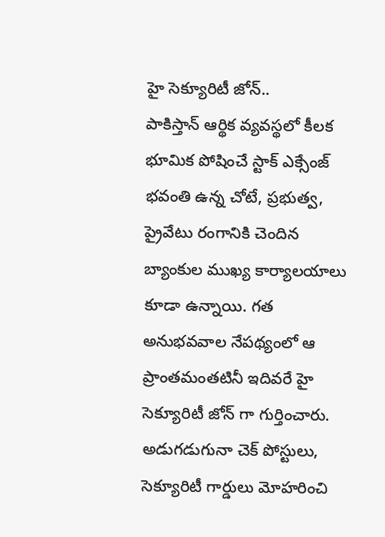హై సెక్యూరిటీ జోన్..
పాకిస్తాన్ ఆర్థిక వ్యవస్థలో కీలక భూమిక పోషించే స్టాక్ ఎక్సేంజ్ భవంతి ఉన్న చోటే, ప్రభుత్వ, ప్రైవేటు రంగానికి చెందిన బ్యాంకుల ముఖ్య కార్యాలయాలు కూడా ఉన్నాయి. గత అనుభవవాల నేపథ్యంలో ఆ ప్రాంతమంతటినీ ఇదివరే హై సెక్యూరిటీ జోన్ గా గుర్తించారు. అడుగడుగునా చెక్ పోస్టులు, సెక్యూరిటీ గార్డులు మోహరించి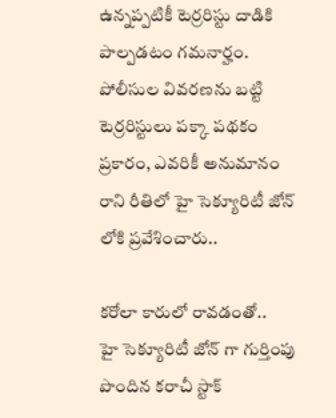ఉన్నప్పటికీ టెర్రరిస్టు దాడికి పాల్పడటం గమనార్హం. పోలీసుల వివరణను బట్టి టెర్రరిస్టులు పక్కా పథకం ప్రకారం, ఎవరికీ అనుమానం రాని రీతిలో హై సెక్యూరిటీ జోన్ లోకి ప్రవేశించారు..

కరోలా కారులో రావడంతో..
హై సెక్యూరిటీ జోన్ గా గుర్తింపు పొందిన కరాచీ స్టాక్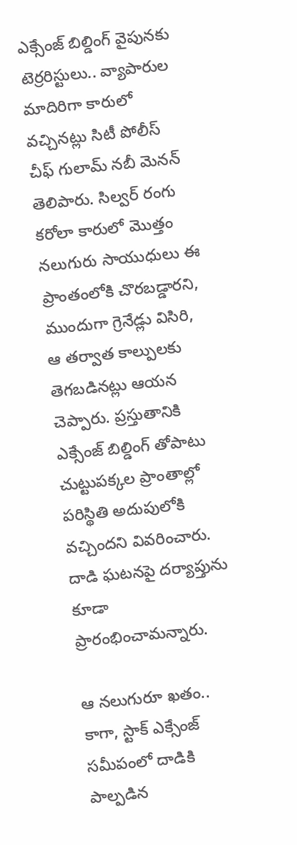ఎక్సేంజ్ బిల్డింగ్ వైపునకు టెర్రరిస్టులు.. వ్యాపారుల మాదిరిగా కారులో వచ్చినట్లు సిటీ పోలీస్ చీఫ్ గులామ్ నబీ మెనన్ తెలిపారు. సిల్వర్ రంగు కరోలా కారులో మొత్తం నలుగురు సాయుధులు ఈ ప్రాంతంలోకి చొరబడ్డారని, ముందుగా గ్రెనేడ్లు విసిరి, ఆ తర్వాత కాల్పులకు తెగబడినట్లు ఆయన చెప్పారు. ప్రస్తుతానికి ఎక్సేంజ్ బిల్డింగ్ తోపాటు చుట్టుపక్కల ప్రాంతాల్లో పరిస్థితి అదుపులోకి వచ్చిందని వివరించారు. దాడి ఘటనపై దర్యాప్తును కూడా ప్రారంభించామన్నారు.

ఆ నలుగురూ ఖతం..
కాగా, స్టాక్ ఎక్సేంజ్ సమీపంలో దాడికి పాల్పడిన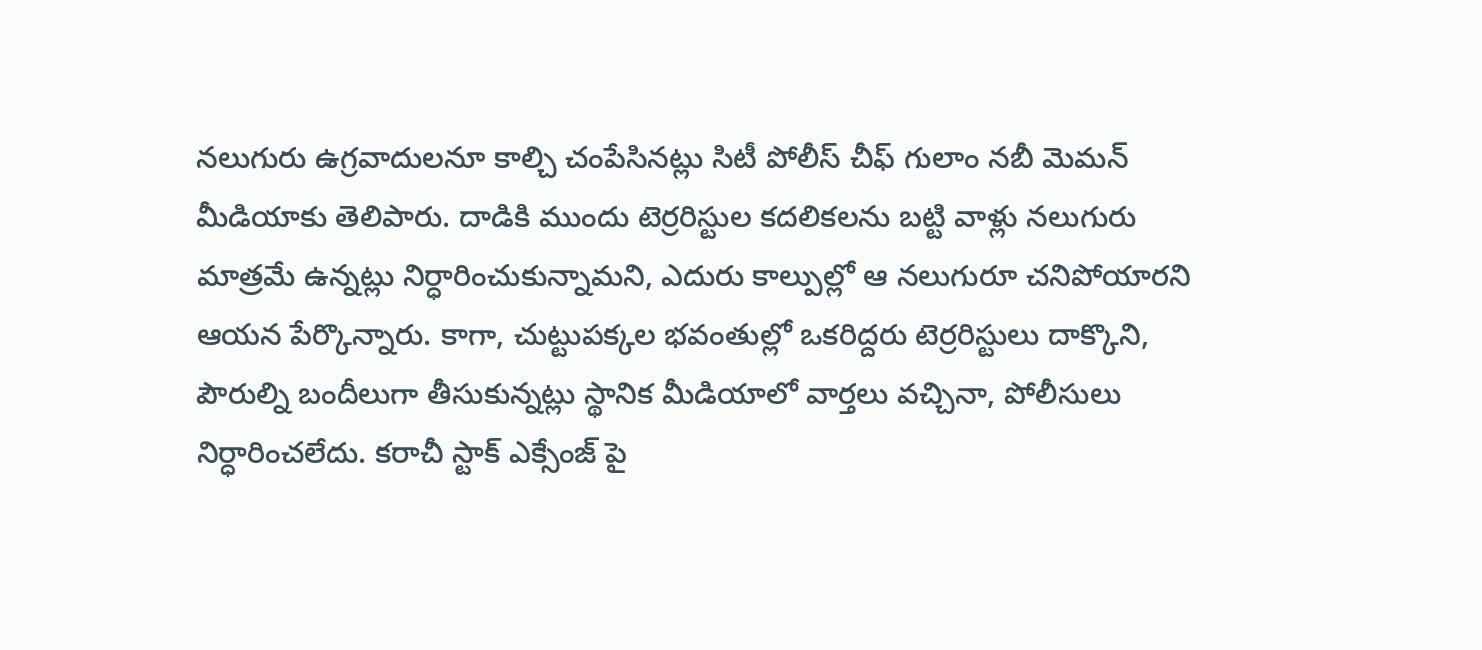నలుగురు ఉగ్రవాదులనూ కాల్చి చంపేసినట్లు సిటీ పోలీస్ చీఫ్ గులాం నబీ మెమన్ మీడియాకు తెలిపారు. దాడికి ముందు టెర్రరిస్టుల కదలికలను బట్టి వాళ్లు నలుగురు మాత్రమే ఉన్నట్లు నిర్ధారించుకున్నామని, ఎదురు కాల్పుల్లో ఆ నలుగురూ చనిపోయారని ఆయన పేర్కొన్నారు. కాగా, చుట్టుపక్కల భవంతుల్లో ఒకరిద్దరు టెర్రరిస్టులు దాక్కొని, పౌరుల్ని బందీలుగా తీసుకున్నట్లు స్థానిక మీడియాలో వార్తలు వచ్చినా, పోలీసులు నిర్ధారించలేదు. కరాచీ స్టాక్ ఎక్సేంజ్ పై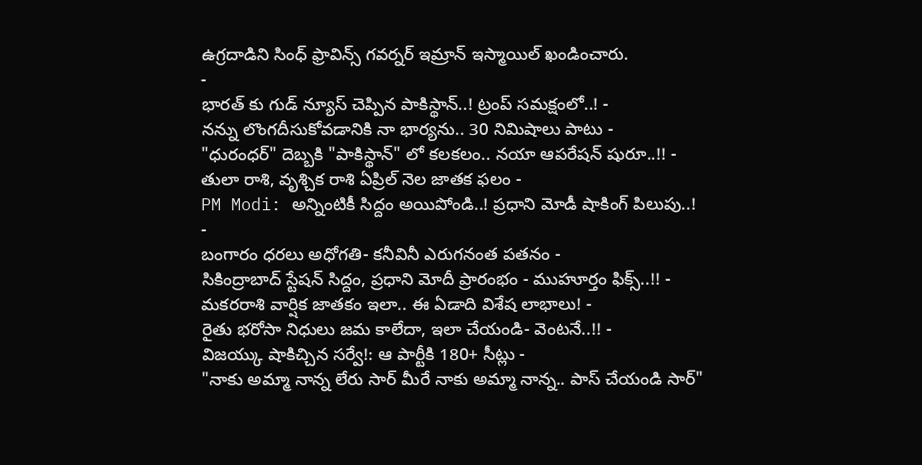ఉగ్రదాడిని సింధ్ ఫ్రావిన్స్ గవర్నర్ ఇమ్రాన్ ఇస్మాయిల్ ఖండించారు.
-
భారత్ కు గుడ్ న్యూస్ చెప్పిన పాకిస్థాన్..! ట్రంప్ సమక్షంలో..! -
నన్ను లొంగదీసుకోవడానికి నా భార్యను.. 30 నిమిషాలు పాటు -
"ధురంధర్" దెబ్బకి "పాకిస్థాన్" లో కలకలం.. నయా ఆపరేషన్ షురూ..!! -
తులా రాశి, వృశ్చిక రాశి ఏప్రిల్ నెల జాతక ఫలం -
PM Modi: అన్నింటికీ సిద్దం అయిపోండి..! ప్రధాని మోడీ షాకింగ్ పిలుపు..! -
బంగారం ధరలు అధోగతి- కనీవినీ ఎరుగనంత పతనం -
సికింద్రాబాద్ స్టేషన్ సిద్దం, ప్రధాని మోదీ ప్రారంభం - ముహూర్తం ఫిక్స్..!! -
మకరరాశి వార్షిక జాతకం ఇలా.. ఈ ఏడాది విశేష లాభాలు! -
రైతు భరోసా నిధులు జమ కాలేదా, ఇలా చేయండి- వెంటనే..!! -
విజయ్కు షాకిచ్చిన సర్వే!: ఆ పార్టీకి 180+ సీట్లు -
"నాకు అమ్మా నాన్న లేరు సార్ మీరే నాకు అమ్మా నాన్న.. పాస్ చేయండి సార్"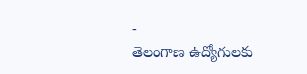-
తెలంగాణ ఉద్యోగులకు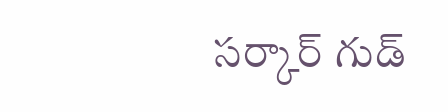సర్కార్ గుడ్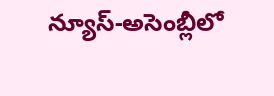న్యూస్-అసెంబ్లీలో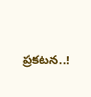ప్రకటన..!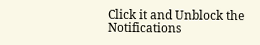Click it and Unblock the Notifications